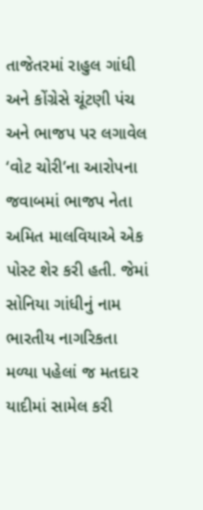તાજેતરમાં રાહુલ ગાંધી અને કોંગ્રેસે ચૂંટણી પંચ અને ભાજપ પર લગાવેલ ‘વોટ ચોરી’ના આરોપના જવાબમાં ભાજપ નેતા અમિત માલવિયાએ એક પોસ્ટ શેર કરી હતી. જેમાં સોનિયા ગાંધીનું નામ ભારતીય નાગરિકતા મળ્યા પહેલાં જ મતદાર યાદીમાં સામેલ કરી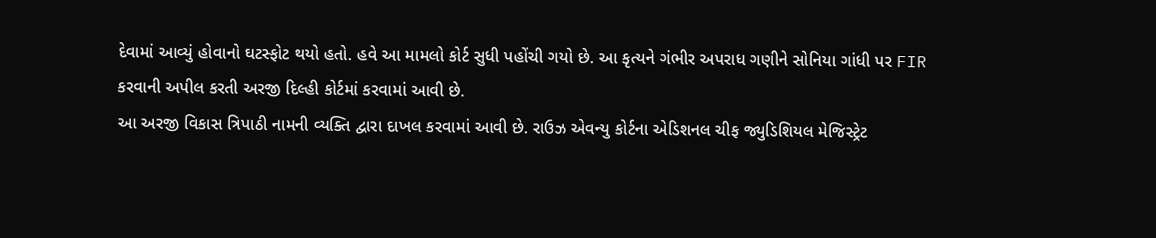દેવામાં આવ્યું હોવાનો ઘટસ્ફોટ થયો હતો. હવે આ મામલો કોર્ટ સુધી પહોંચી ગયો છે. આ કૃત્યને ગંભીર અપરાધ ગણીને સોનિયા ગાંધી પર FIR કરવાની અપીલ કરતી અરજી દિલ્હી કોર્ટમાં કરવામાં આવી છે.
આ અરજી વિકાસ ત્રિપાઠી નામની વ્યક્તિ દ્વારા દાખલ કરવામાં આવી છે. રાઉઝ એવન્યુ કોર્ટના એડિશનલ ચીફ જ્યુડિશિયલ મેજિસ્ટ્રેટ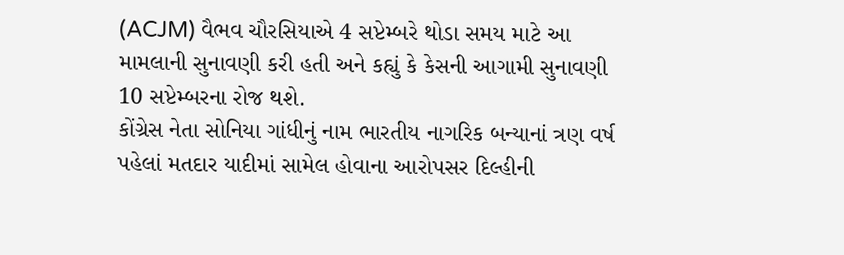(ACJM) વૈભવ ચૌરસિયાએ 4 સપ્ટેમ્બરે થોડા સમય માટે આ મામલાની સુનાવણી કરી હતી અને કહ્યું કે કેસની આગામી સુનાવણી 10 સપ્ટેમ્બરના રોજ થશે.
કોંગ્રેસ નેતા સોનિયા ગાંધીનું નામ ભારતીય નાગરિક બન્યાનાં ત્રણ વર્ષ પહેલાં મતદાર યાદીમાં સામેલ હોવાના આરોપસર દિલ્હીની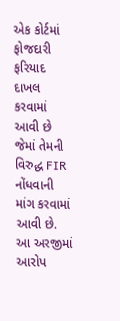એક કોર્ટમાં ફોજદારી ફરિયાદ દાખલ કરવામાં આવી છે જેમાં તેમની વિરુદ્ધ FIR નોંધવાની માંગ કરવામાં આવી છે.
આ અરજીમાં આરોપ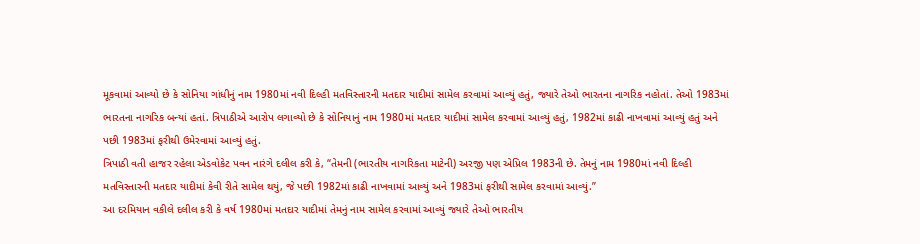મૂકવામાં આવ્યો છે કે સોનિયા ગાંધીનું નામ 1980માં નવી દિલ્હી મતવિસ્તારની મતદાર યાદીમાં સામેલ કરવામાં આવ્યું હતું, જ્યારે તેઓ ભારતના નાગરિક નહોતાં. તેઓ 1983માં ભારતના નાગરિક બન્યાં હતાં. ત્રિપાઠીએ આરોપ લગાવ્યો છે કે સોનિયાનું નામ 1980માં મતદાર યાદીમાં સામેલ કરવામાં આવ્યું હતું, 1982માં કાઢી નાખવામાં આવ્યું હતું અને પછી 1983માં ફરીથી ઉમેરવામાં આવ્યું હતું.
ત્રિપાઠી વતી હાજર રહેલા એડવોકેટ પવન નારંગે દલીલ કરી કે, “તેમની (ભારતીય નાગરિકતા માટેની) અરજી પણ એપ્રિલ 1983ની છે. તેમનું નામ 1980માં નવી દિલ્હી મતવિસ્તારની મતદાર યાદીમાં કેવી રીતે સામેલ થયું, જે પછી 1982માં કાઢી નાખવામાં આવ્યું અને 1983માં ફરીથી સામેલ કરવામાં આવ્યું.”
આ દરમિયાન વકીલે દલીલ કરી કે વર્ષ 1980માં મતદાર યાદીમાં તેમનું નામ સામેલ કરવામાં આવ્યું જ્યારે તેઓ ભારતીય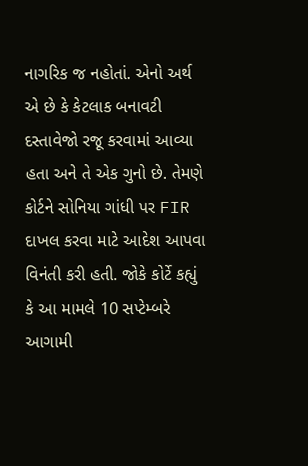નાગરિક જ નહોતાં. એનો અર્થ એ છે કે કેટલાક બનાવટી દસ્તાવેજો રજૂ કરવામાં આવ્યા હતા અને તે એક ગુનો છે. તેમણે કોર્ટને સોનિયા ગાંધી પર FIR દાખલ કરવા માટે આદેશ આપવા વિનંતી કરી હતી. જોકે કોર્ટે કહ્યું કે આ મામલે 10 સપ્ટેમ્બરે આગામી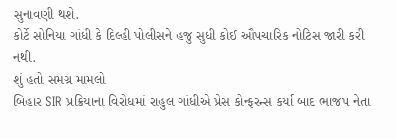સુનાવણી થશે.
કોર્ટે સોનિયા ગાંધી કે દિલ્હી પોલીસને હજુ સુધી કોઈ ઔપચારિક નોટિસ જારી કરી નથી.
શું હતો સમગ્ર મામલો
બિહાર SIR પ્રક્રિયાના વિરોધમાં રાહુલ ગાંધીએ પ્રેસ કોન્ફરન્સ કર્યા બાદ ભાજપ નેતા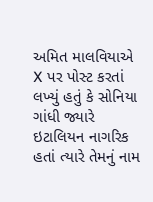અમિત માલવિયાએ X પર પોસ્ટ કરતાં લખ્યું હતું કે સોનિયા ગાંધી જ્યારે ઇટાલિયન નાગરિક હતાં ત્યારે તેમનું નામ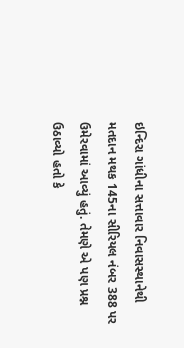ઇન્દિરા ગાંધીના સત્તાવાર નિવાસસ્થાનેથી મતદાન મથક 145ના સીરિયલ નંબર 388 પર ઉમેરવામાં આવ્યું હતું. તેમણે એ પણ પ્રશ્ન ઉઠાવ્યો હતો કે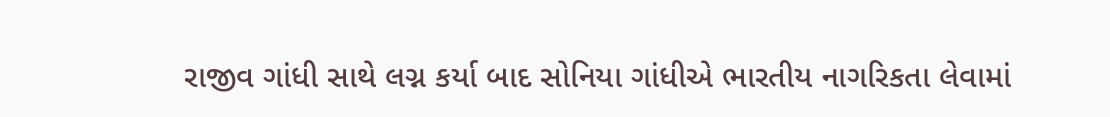રાજીવ ગાંધી સાથે લગ્ન કર્યા બાદ સોનિયા ગાંધીએ ભારતીય નાગરિકતા લેવામાં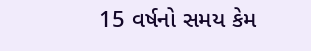15 વર્ષનો સમય કેમ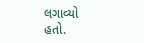લગાવ્યો હતો.